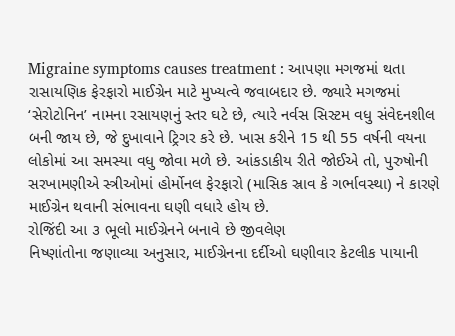Migraine symptoms causes treatment : આપણા મગજમાં થતા રાસાયણિક ફેરફારો માઈગ્રેન માટે મુખ્યત્વે જવાબદાર છે. જ્યારે મગજમાં ‘સેરોટોનિન’ નામના રસાયણનું સ્તર ઘટે છે, ત્યારે નર્વસ સિસ્ટમ વધુ સંવેદનશીલ બની જાય છે, જે દુખાવાને ટ્રિગર કરે છે. ખાસ કરીને 15 થી 55 વર્ષની વયના લોકોમાં આ સમસ્યા વધુ જોવા મળે છે. આંકડાકીય રીતે જોઈએ તો, પુરુષોની સરખામણીએ સ્ત્રીઓમાં હોર્મોનલ ફેરફારો (માસિક સ્રાવ કે ગર્ભાવસ્થા) ને કારણે માઈગ્રેન થવાની સંભાવના ઘણી વધારે હોય છે.
રોજિંદી આ ૩ ભૂલો માઈગ્રેનને બનાવે છે જીવલેણ
નિષ્ણાંતોના જણાવ્યા અનુસાર, માઈગ્રેનના દર્દીઓ ઘણીવાર કેટલીક પાયાની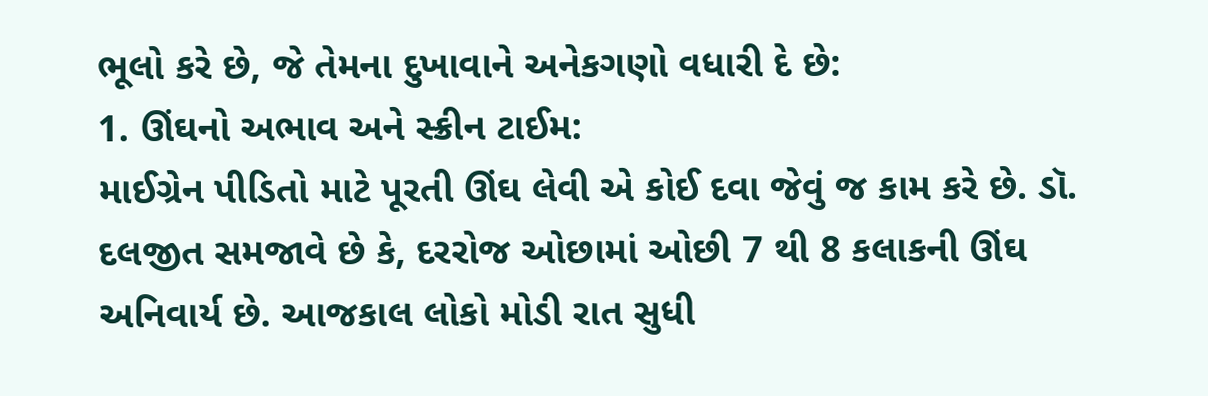ભૂલો કરે છે, જે તેમના દુખાવાને અનેકગણો વધારી દે છે:
1. ઊંઘનો અભાવ અને સ્ક્રીન ટાઈમ:
માઈગ્રેન પીડિતો માટે પૂરતી ઊંઘ લેવી એ કોઈ દવા જેવું જ કામ કરે છે. ડૉ. દલજીત સમજાવે છે કે, દરરોજ ઓછામાં ઓછી 7 થી 8 કલાકની ઊંઘ અનિવાર્ય છે. આજકાલ લોકો મોડી રાત સુધી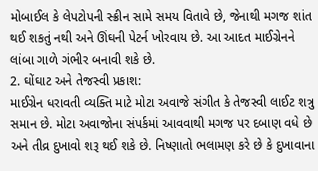મોબાઈલ કે લેપટોપની સ્ક્રીન સામે સમય વિતાવે છે, જેનાથી મગજ શાંત થઈ શકતું નથી અને ઊંઘની પેટર્ન ખોરવાય છે. આ આદત માઈગ્રેનને લાંબા ગાળે ગંભીર બનાવી શકે છે.
2. ઘોંઘાટ અને તેજસ્વી પ્રકાશ:
માઈગ્રેન ધરાવતી વ્યક્તિ માટે મોટા અવાજે સંગીત કે તેજસ્વી લાઈટ શત્રુ સમાન છે. મોટા અવાજોના સંપર્કમાં આવવાથી મગજ પર દબાણ વધે છે અને તીવ્ર દુખાવો શરૂ થઈ શકે છે. નિષ્ણાતો ભલામણ કરે છે કે દુખાવાના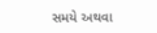સમયે અથવા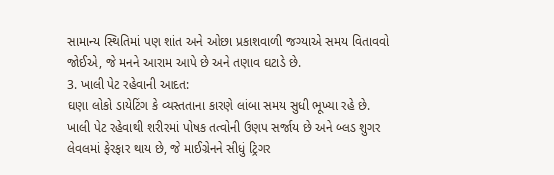સામાન્ય સ્થિતિમાં પણ શાંત અને ઓછા પ્રકાશવાળી જગ્યાએ સમય વિતાવવો જોઈએ, જે મનને આરામ આપે છે અને તણાવ ઘટાડે છે.
3. ખાલી પેટ રહેવાની આદત:
ઘણા લોકો ડાયેટિંગ કે વ્યસ્તતાના કારણે લાંબા સમય સુધી ભૂખ્યા રહે છે. ખાલી પેટ રહેવાથી શરીરમાં પોષક તત્વોની ઉણપ સર્જાય છે અને બ્લડ શુગર લેવલમાં ફેરફાર થાય છે, જે માઈગ્રેનને સીધું ટ્રિગર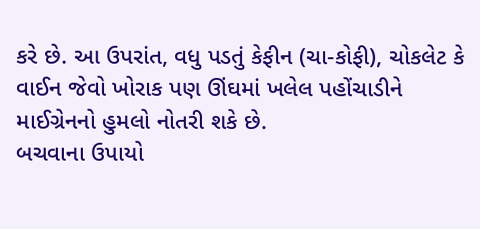કરે છે. આ ઉપરાંત, વધુ પડતું કેફીન (ચા-કોફી), ચોકલેટ કે વાઈન જેવો ખોરાક પણ ઊંઘમાં ખલેલ પહોંચાડીને માઈગ્રેનનો હુમલો નોતરી શકે છે.
બચવાના ઉપાયો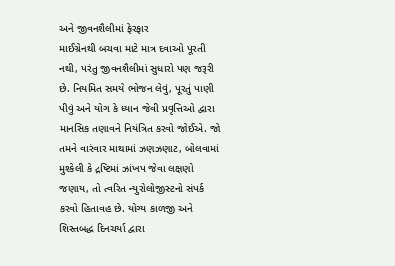અને જીવનશૈલીમાં ફેરફાર
માઈગ્રેનથી બચવા માટે માત્ર દવાઓ પૂરતી નથી, પરંતુ જીવનશૈલીમાં સુધારો પણ જરૂરી છે. નિયમિત સમયે ભોજન લેવું, પૂરતું પાણી પીવું અને યોગ કે ધ્યાન જેવી પ્રવૃત્તિઓ દ્વારા માનસિક તણાવને નિયંત્રિત કરવો જોઈએ. જો તમને વારંવાર માથામાં ઝણઝણાટ, બોલવામાં મુશ્કેલી કે દ્રષ્ટિમાં ઝાંખપ જેવા લક્ષણો જણાય, તો ત્વરિત ન્યુરોલોજીસ્ટનો સંપર્ક કરવો હિતાવહ છે. યોગ્ય કાળજી અને શિસ્તબદ્ધ દિનચર્યા દ્વારા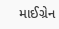માઈગ્રેન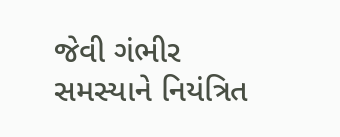જેવી ગંભીર સમસ્યાને નિયંત્રિત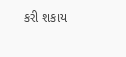કરી શકાય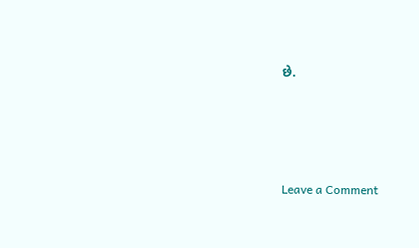છે.




Leave a Comment